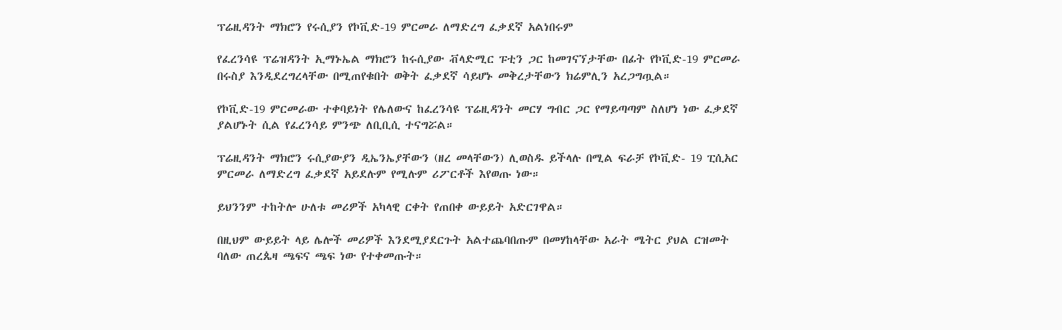ፕሬዚዳንት ማክሮን የሩሲያን የኮቪድ-19 ምርመራ ለማድረግ ፈቃደኛ አልነበሩም

የፈረንሳዩ ፕሬዝዳንት ኢማኑኤል ማክሮን ከሩሲያው ቭላድሚር ፑቲን ጋር ከመገናኘታቸው በፊት የኮቪድ-19 ምርመራ በሩስያ እንዲደረግረላቸው በሚጠየቁበት ወቅት ፈቃደኛ ሳይሆኑ መቅረታቸውን ክሬምሊን አረጋግጧል።

የኮቪድ-19 ምርመራው ተቀባይነት የሌለውና ከፈረንሳዩ ፕሬዚዳንት መርሃ ግብር ጋር የማይጣጣም ስለሆነ ነው ፈቃደኛ ያልሆኑት ሲል የፈረንሳይ ምንጭ ለቢቢሲ ተናግሯል።

ፕሬዚዳንት ማክሮን ሩሲያውያን ዲኤንኤያቸውን (ዘረ መላቸውን) ሊወስዱ ይችላሉ በሚል ፍራቻ የኮቪድ- 19 ፒሲአር ምርመራ ለማድረግ ፈቃደኛ አይደሉም የሚሉም ሪፖርቶች እየወጡ ነው።

ይህንንም ተከትሎ ሁለቱ መሪዎች አካላዊ ርቀት የጠበቀ ውይይት አድርገዋል።

በዚህም ውይይት ላይ ሌሎች መሪዎች እንደሚያደርጉት አልተጨባበጡም በመሃከላቸው አራት ሜትር ያህል ርዝመት ባለው ጠረጴዛ ጫፍና ጫፍ ነው የተቀመጡት።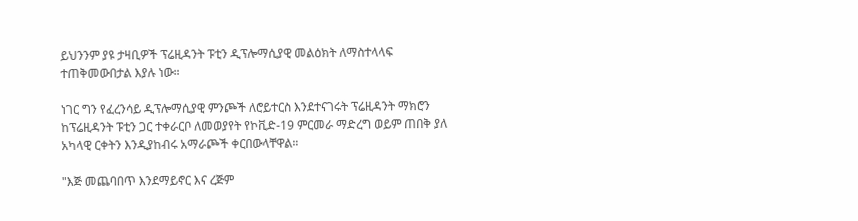ይህንንም ያዩ ታዛቢዎች ፕሬዚዳንት ፑቲን ዲፕሎማሲያዊ መልዕክት ለማስተላላፍ ተጠቅመውበታል እያሉ ነው።

ነገር ግን የፈረንሳይ ዲፕሎማሲያዊ ምንጮች ለሮይተርስ እንደተናገሩት ፕሬዚዳንት ማክሮን ከፕሬዚዳንት ፑቲን ጋር ተቀራርቦ ለመወያየት የኮቪድ-19 ምርመራ ማድረግ ወይም ጠበቅ ያለ አካላዊ ርቀትን እንዲያከብሩ አማራጮች ቀርበውላቸዋል።

"እጅ መጨባበጥ እንደማይኖር እና ረጅም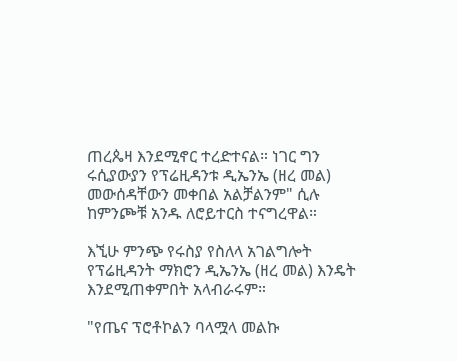ጠረጴዛ እንደሚኖር ተረድተናል። ነገር ግን ሩሲያውያን የፕሬዚዳንቱ ዲኤንኤ (ዘረ መል) መውሰዳቸውን መቀበል አልቻልንም" ሲሉ ከምንጮቹ አንዱ ለሮይተርስ ተናግረዋል።

እኚሁ ምንጭ የሩስያ የስለላ አገልግሎት የፕሬዚዳንት ማክሮን ዲኤንኤ (ዘረ መል) እንዴት እንደሚጠቀምበት አላብራሩም።

"የጤና ፕሮቶኮልን ባላሟላ መልኩ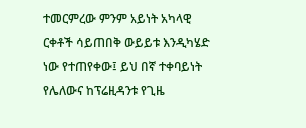ተመርምረው ምንም አይነት አካላዊ ርቀቶች ሳይጠበቅ ውይይቱ እንዲካሄድ ነው የተጠየቀው፤ ይህ በኛ ተቀባይነት የሌለውና ከፕሬዚዳንቱ የጊዜ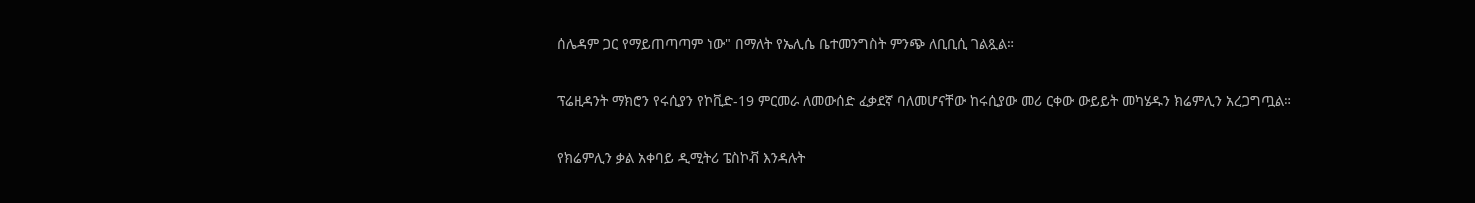ሰሌዳም ጋር የማይጠጣጣም ነው" በማለት የኤሊሴ ቤተመንግስት ምንጭ ለቢቢሲ ገልጿል።

ፕሬዚዳንት ማክሮን የሩሲያን የኮቪድ-19 ምርመራ ለመውሰድ ፈቃደኛ ባለመሆናቸው ከሩሲያው መሪ ርቀው ውይይት መካሄዱን ክሬምሊን አረጋግጧል።

የክሬምሊን ቃል አቀባይ ዲሚትሪ ፔስኮቭ እንዳሉት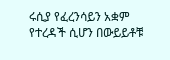ሩሲያ የፈረንሳይን አቋም የተረዳች ሲሆን በውይይቶቹ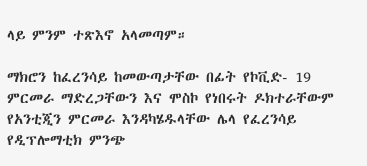ላይ ምንም ተጽእኖ አላመጣም።

ማክሮን ከፈረንሳይ ከመውጣታቸው በፊት የኮቪድ- 19 ምርመራ ማድረጋቸውን እና ሞስኮ የነበሩት ዶክተራቸውም የአንቲጂን ምርመራ እንዳካሄዱላቸው ሌላ የፈረንሳይ የዲፕሎማቲክ ምንጭ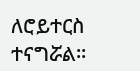ለሮይተርስ ተናግሯል።